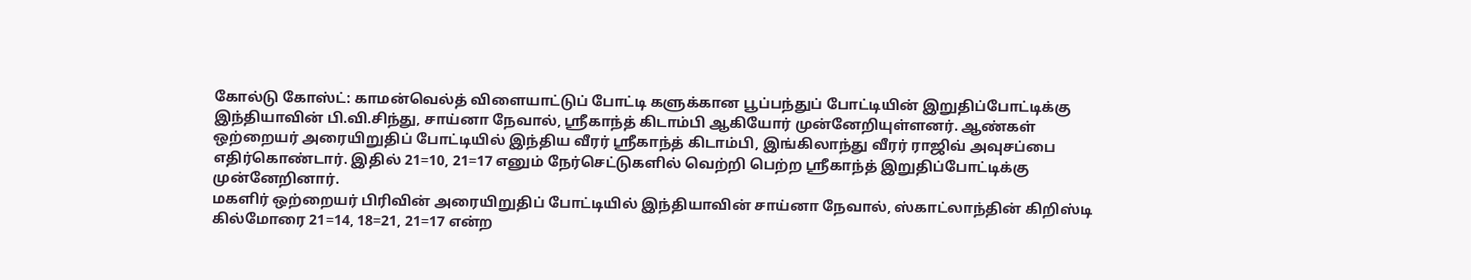கோல்டு கோஸ்ட்: காமன்வெல்த் விளையாட்டுப் போட்டி களுக்கான பூப்பந்துப் போட்டியின் இறுதிப்போட்டிக்கு இந்தியாவின் பி.வி.சிந்து, சாய்னா நேவால், ஸ்ரீகாந்த் கிடாம்பி ஆகியோர் முன்னேறியுள்ளனர். ஆண்கள் ஒற்றையர் அரையிறுதிப் போட்டியில் இந்திய வீரர் ஸ்ரீகாந்த் கிடாம்பி, இங்கிலாந்து வீரர் ராஜிவ் அவுசப்பை எதிர்கொண்டார். இதில் 21=10, 21=17 எனும் நேர்செட்டுகளில் வெற்றி பெற்ற ஸ்ரீகாந்த் இறுதிப்போட்டிக்கு முன்னேறினார்.
மகளிர் ஒற்றையர் பிரிவின் அரையிறுதிப் போட்டியில் இந்தியாவின் சாய்னா நேவால், ஸ்காட்லாந்தின் கிறிஸ்டி கில்மோரை 21=14, 18=21, 21=17 என்ற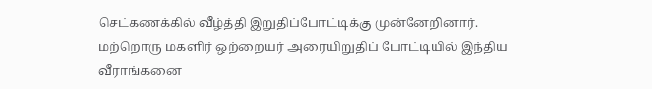செட்கணக்கில் வீழ்த்தி இறுதிப்போட்டிக்கு முன்னேறினார். மற்றொரு மகளிர் ஒற்றையர் அரையிறுதிப் போட்டியில் இந்திய வீராங்கனை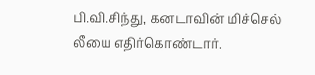பி.வி.சிந்து, கனடாவின் மிச்செல் லீயை எதிர்கொண்டார்.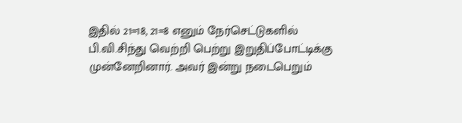இதில் 21=18, 21=8 எனும் நேர்செட்டுகளில் பி.வி.சிந்து வெற்றி பெற்று இறுதிப்போட்டிக்கு முன்னேறினார். அவர் இன்று நடைபெறும்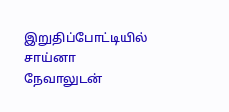இறுதிப்போட்டியில் சாய்னா நேவாலுடன்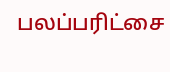பலப்பரிட்சை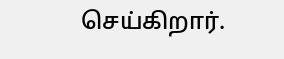செய்கிறார்.